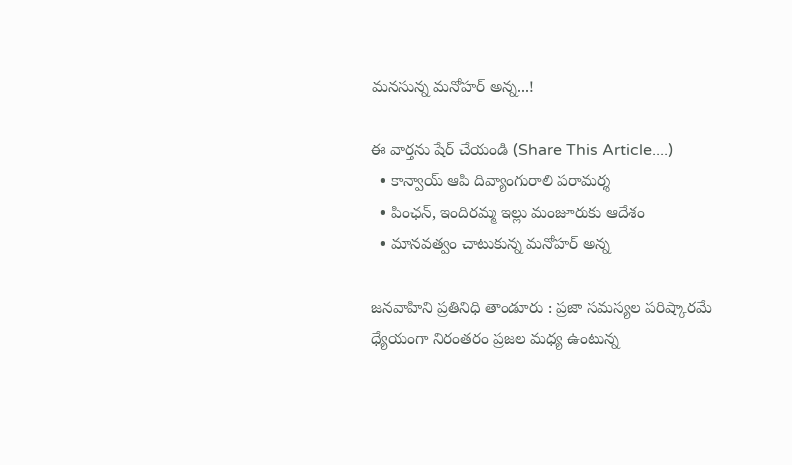మనసున్న మనోహర్ అన్న...!

ఈ వార్తను షేర్ చేయండి (Share This Article....)
  • కాన్వాయ్ ఆపి దివ్యాంగురాలి పరామర్శ
  • పింఛన్, ఇందిరమ్మ ఇల్లు మంజూరుకు ఆదేశం
  • మానవత్వం చాటుకున్న మనోహర్ అన్న

జనవాహిని ప్రతినిధి తాండూరు : ప్రజా సమస్యల పరిష్కారమే ధ్యేయంగా నిరంతరం ప్రజల మధ్య ఉంటున్న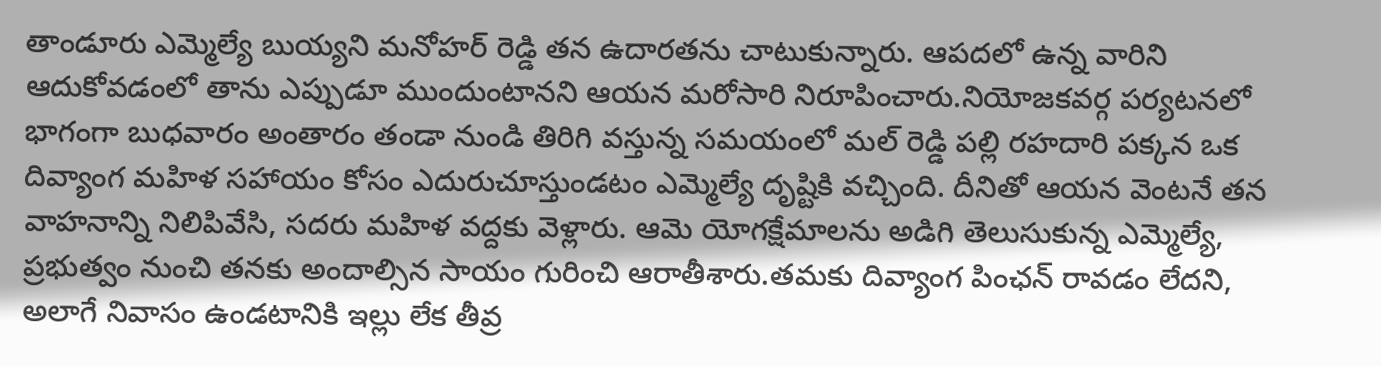తాండూరు ఎమ్మెల్యే బుయ్యని మనోహర్ రెడ్డి తన ఉదారతను చాటుకున్నారు. ఆపదలో ఉన్న వారిని ఆదుకోవడంలో తాను ఎప్పుడూ ముందుంటానని ఆయన మరోసారి నిరూపించారు.నియోజకవర్గ పర్యటనలో భాగంగా బుధవారం అంతారం తండా నుండి తిరిగి వస్తున్న సమయంలో మల్ రెడ్డి పల్లి రహదారి పక్కన ఒక దివ్యాంగ మహిళ సహాయం కోసం ఎదురుచూస్తుండటం ఎమ్మెల్యే దృష్టికి వచ్చింది. దీనితో ఆయన వెంటనే తన వాహనాన్ని నిలిపివేసి, సదరు మహిళ వద్దకు వెళ్లారు. ఆమె యోగక్షేమాలను అడిగి తెలుసుకున్న ఎమ్మెల్యే, ప్రభుత్వం నుంచి తనకు అందాల్సిన సాయం గురించి ఆరాతీశారు.తమకు దివ్యాంగ పింఛన్ రావడం లేదని, అలాగే నివాసం ఉండటానికి ఇల్లు లేక తీవ్ర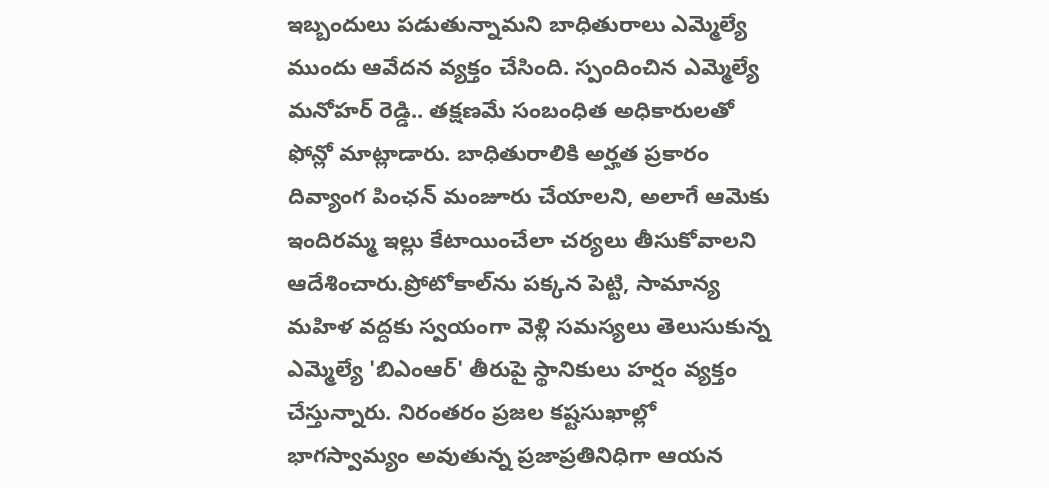ఇబ్బందులు పడుతున్నామని బాధితురాలు ఎమ్మెల్యే ముందు ఆవేదన వ్యక్తం చేసింది. స్పందించిన ఎమ్మెల్యే మనోహర్ రెడ్డి.. తక్షణమే సంబంధిత అధికారులతో ఫోన్లో మాట్లాడారు. బాధితురాలికి అర్హత ప్రకారం దివ్యాంగ పింఛన్ మంజూరు చేయాలని, అలాగే ఆమెకు ఇందిరమ్మ ఇల్లు కేటాయించేలా చర్యలు తీసుకోవాలని ఆదేశించారు.ప్రోటోకాల్‌ను పక్కన పెట్టి, సామాన్య మహిళ వద్దకు స్వయంగా వెళ్లి సమస్యలు తెలుసుకున్న ఎమ్మెల్యే 'బిఎంఆర్' తీరుపై స్థానికులు హర్షం వ్యక్తం చేస్తున్నారు. నిరంతరం ప్రజల కష్టసుఖాల్లో భాగస్వామ్యం అవుతున్న ప్రజాప్రతినిధిగా ఆయన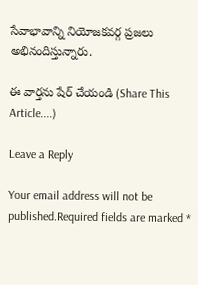సేవాభావాన్ని నియోజకవర్గ ప్రజలు అభినందిస్తున్నారు.

ఈ వార్తను షేర్ చేయండి (Share This Article....)

Leave a Reply

Your email address will not be published.Required fields are marked *